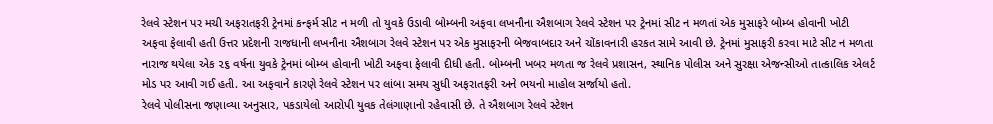રેલવે સ્ટેશન પર મચી અફરાતફરી ટ્રેનમાં કન્ફર્મ સીટ ન મળી તો યુવકે ઉડાવી બોમ્બની અફવા લખનૌના ઐશબાગ રેલવે સ્ટેશન પર ટ્રેનમાં સીટ ન મળતાં એક મુસાફરે બોમ્બ હોવાની ખોટી અફવા ફેલાવી હતી ઉત્તર પ્રદેશની રાજધાની લખનૌના ઐશબાગ રેલવે સ્ટેશન પર એક મુસાફરની બેજવાબદાર અને ચોંકાવનારી હરકત સામે આવી છે. ટ્રેનમાં મુસાફરી કરવા માટે સીટ ન મળતા નારાજ થયેલા એક ૨૬ વર્ષના યુવકે ટ્રેનમાં બોમ્બ હોવાની ખોટી અફવા ફેલાવી દીધી હતી. બોમ્બની ખબર મળતા જ રેલવે પ્રશાસન, સ્થાનિક પોલીસ અને સુરક્ષા એજન્સીઓ તાત્કાલિક એલર્ટ મોડ પર આવી ગઈ હતી. આ અફવાને કારણે રેલવે સ્ટેશન પર લાંબા સમય સુધી અફરાતફરી અને ભયનો માહોલ સર્જાયો હતો.
રેલવે પોલીસના જણાવ્યા અનુસાર, પકડાયેલો આરોપી યુવક તેલંગાણાનો રહેવાસી છે. તે ઐશબાગ રેલવે સ્ટેશન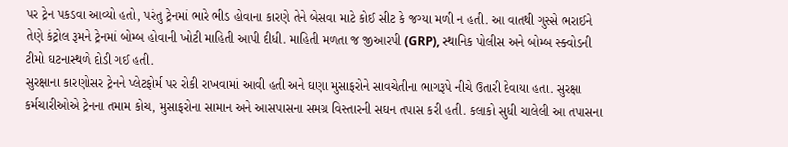પર ટ્રેન પકડવા આવ્યો હતો, પરંતુ ટ્રેનમાં ભારે ભીડ હોવાના કારણે તેને બેસવા માટે કોઈ સીટ કે જગ્યા મળી ન હતી. આ વાતથી ગુસ્સે ભરાઈને તેણે કંટ્રોલ રૂમને ટ્રેનમાં બોમ્બ હોવાની ખોટી માહિતી આપી દીધી. માહિતી મળતા જ જીઆરપી (GRP), સ્થાનિક પોલીસ અને બોમ્બ સ્ક્વોડની ટીમો ઘટનાસ્થળે દોડી ગઈ હતી.
સુરક્ષાના કારણોસર ટ્રેનને પ્લેટફોર્મ પર રોકી રાખવામાં આવી હતી અને ઘણા મુસાફરોને સાવચેતીના ભાગરૂપે નીચે ઉતારી દેવાયા હતા. સુરક્ષા કર્મચારીઓએ ટ્રેનના તમામ કોચ, મુસાફરોના સામાન અને આસપાસના સમગ્ર વિસ્તારની સઘન તપાસ કરી હતી. કલાકો સુધી ચાલેલી આ તપાસના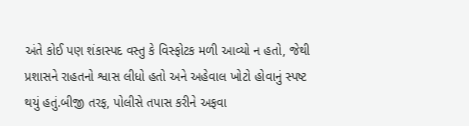અંતે કોઈ પણ શંકાસ્પદ વસ્તુ કે વિસ્ફોટક મળી આવ્યો ન હતો, જેથી પ્રશાસને રાહતનો શ્વાસ લીધો હતો અને અહેવાલ ખોટો હોવાનું સ્પષ્ટ થયું હતું.બીજી તરફ, પોલીસે તપાસ કરીને અફવા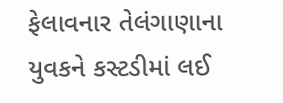ફેલાવનાર તેલંગાણાના યુવકને કસ્ટડીમાં લઈ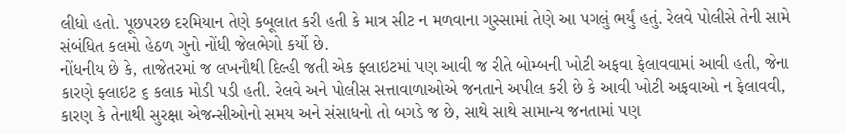લીધો હતો. પૂછપરછ દરમિયાન તેણે કબૂલાત કરી હતી કે માત્ર સીટ ન મળવાના ગુસ્સામાં તેણે આ પગલું ભર્યું હતું. રેલવે પોલીસે તેની સામે સંબંધિત કલમો હેઠળ ગુનો નોંધી જેલભેગો કર્યો છે.
નોંધનીય છે કે, તાજેતરમાં જ લખનૌથી દિલ્હી જતી એક ફ્લાઇટમાં પણ આવી જ રીતે બોમ્બની ખોટી અફવા ફેલાવવામાં આવી હતી, જેના કારણે ફ્લાઇટ ૬ કલાક મોડી પડી હતી. રેલવે અને પોલીસ સત્તાવાળાઓએ જનતાને અપીલ કરી છે કે આવી ખોટી અફવાઓ ન ફેલાવવી, કારણ કે તેનાથી સુરક્ષા એજન્સીઓનો સમય અને સંસાધનો તો બગડે જ છે, સાથે સાથે સામાન્ય જનતામાં પણ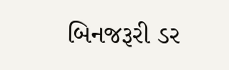બિનજરૂરી ડર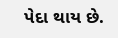પેદા થાય છે.